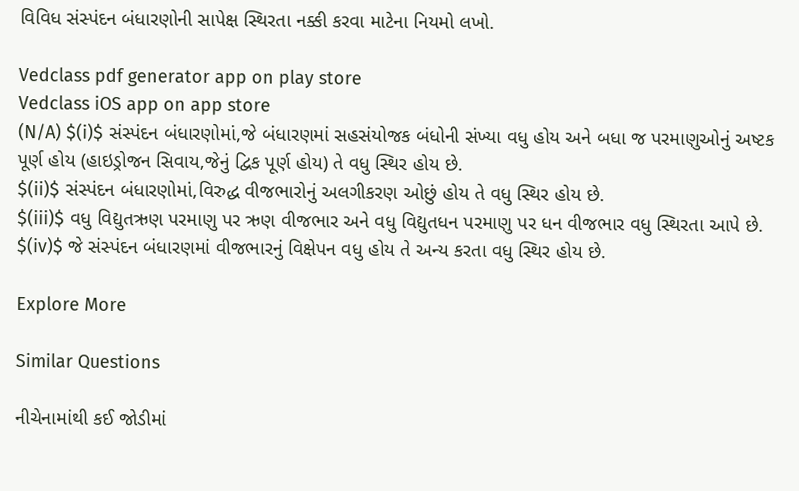વિવિધ સંસ્પંદન બંધારણોની સાપેક્ષ સ્થિરતા નક્કી કરવા માટેના નિયમો લખો.

Vedclass pdf generator app on play store
Vedclass iOS app on app store
(N/A) $(i)$ સંસ્પંદન બંધારણોમાં,જે બંધારણમાં સહસંયોજક બંધોની સંખ્યા વધુ હોય અને બધા જ પરમાણુઓનું અષ્ટક પૂર્ણ હોય (હાઇડ્રોજન સિવાય,જેનું દ્વિક પૂર્ણ હોય) તે વધુ સ્થિર હોય છે.
$(ii)$ સંસ્પંદન બંધારણોમાં,વિરુદ્ધ વીજભારોનું અલગીકરણ ઓછું હોય તે વધુ સ્થિર હોય છે.
$(iii)$ વધુ વિદ્યુતઋણ પરમાણુ પર ઋણ વીજભાર અને વધુ વિદ્યુતધન પરમાણુ પર ધન વીજભાર વધુ સ્થિરતા આપે છે.
$(iv)$ જે સંસ્પંદન બંધારણમાં વીજભારનું વિક્ષેપન વધુ હોય તે અન્ય કરતા વધુ સ્થિર હોય છે.

Explore More

Similar Questions

નીચેનામાંથી કઈ જોડીમાં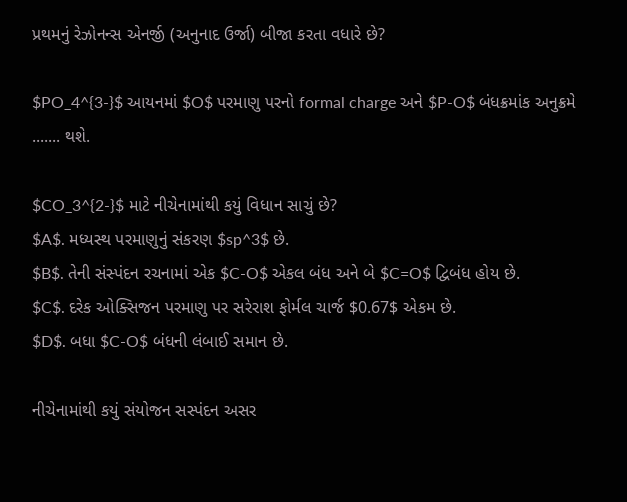પ્રથમનું રેઝોનન્સ એનર્જી (અનુનાદ ઉર્જા) બીજા કરતા વધારે છે?

$PO_4^{3-}$ આયનમાં $O$ પરમાણુ પરનો formal charge અને $P-O$ બંધક્રમાંક અનુક્રમે ....... થશે.

$CO_3^{2-}$ માટે નીચેનામાંથી કયું વિધાન સાચું છે?
$A$. મધ્યસ્થ પરમાણુનું સંકરણ $sp^3$ છે.
$B$. તેની સંસ્પંદન રચનામાં એક $C-O$ એકલ બંધ અને બે $C=O$ દ્વિબંધ હોય છે.
$C$. દરેક ઓક્સિજન પરમાણુ પર સરેરાશ ફોર્મલ ચાર્જ $0.67$ એકમ છે.
$D$. બધા $C-O$ બંધની લંબાઈ સમાન છે.

નીચેનામાંથી કયું સંયોજન સસ્પંદન અસર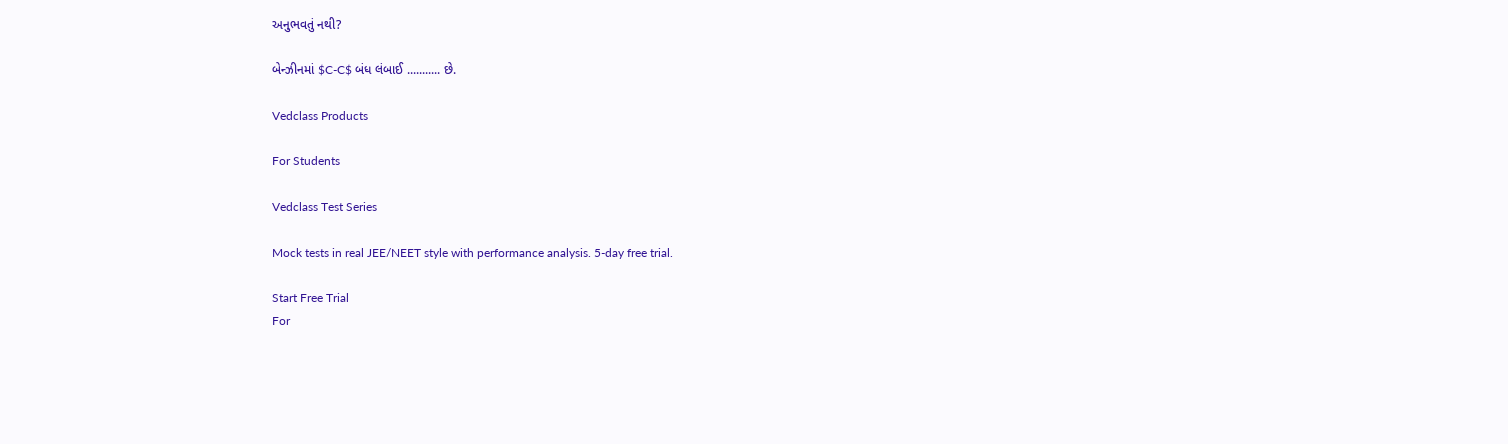અનુભવતું નથી?

બેન્ઝીનમાં $C-C$ બંધ લંબાઈ ........... છે.

Vedclass Products

For Students

Vedclass Test Series

Mock tests in real JEE/NEET style with performance analysis. 5-day free trial.

Start Free Trial
For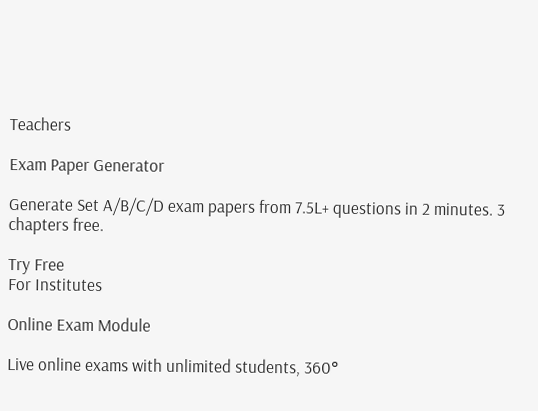Teachers

Exam Paper Generator

Generate Set A/B/C/D exam papers from 7.5L+ questions in 2 minutes. 3 chapters free.

Try Free
For Institutes

Online Exam Module

Live online exams with unlimited students, 360°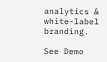analytics & white-label branding.

See Demo